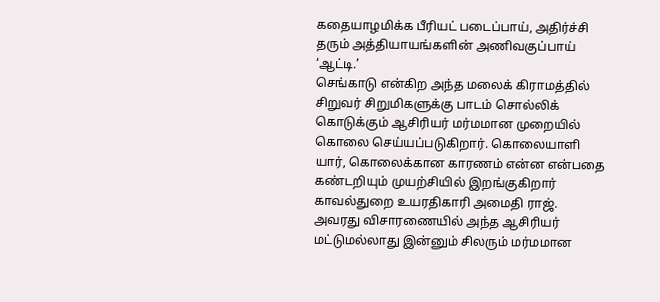கதையாழமிக்க பீரியட் படைப்பாய், அதிர்ச்சி தரும் அத்தியாயங்களின் அணிவகுப்பாய் ‘ஆட்டி.’
செங்காடு என்கிற அந்த மலைக் கிராமத்தில் சிறுவர் சிறுமிகளுக்கு பாடம் சொல்லிக் கொடுக்கும் ஆசிரியர் மர்மமான முறையில் கொலை செய்யப்படுகிறார். கொலையாளி யார், கொலைக்கான காரணம் என்ன என்பதை கண்டறியும் முயற்சியில் இறங்குகிறார் காவல்துறை உயரதிகாரி அமைதி ராஜ்.
அவரது விசாரணையில் அந்த ஆசிரியர் மட்டுமல்லாது இன்னும் சிலரும் மர்மமான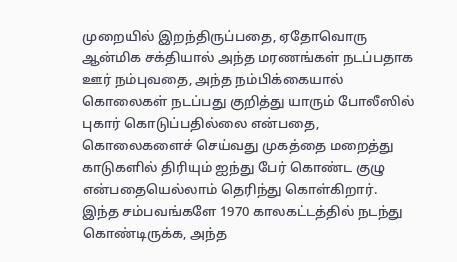முறையில் இறந்திருப்பதை, ஏதோவொரு ஆன்மிக சக்தியால் அந்த மரணங்கள் நடப்பதாக ஊர் நம்புவதை, அந்த நம்பிக்கையால் கொலைகள் நடப்பது குறித்து யாரும் போலீஸில் புகார் கொடுப்பதில்லை என்பதை, கொலைகளைச் செய்வது முகத்தை மறைத்து காடுகளில் திரியும் ஐந்து பேர் கொண்ட குழு என்பதையெல்லாம் தெரிந்து கொள்கிறார்.
இந்த சம்பவங்களே 1970 காலகட்டத்தில் நடந்து கொண்டிருக்க, அந்த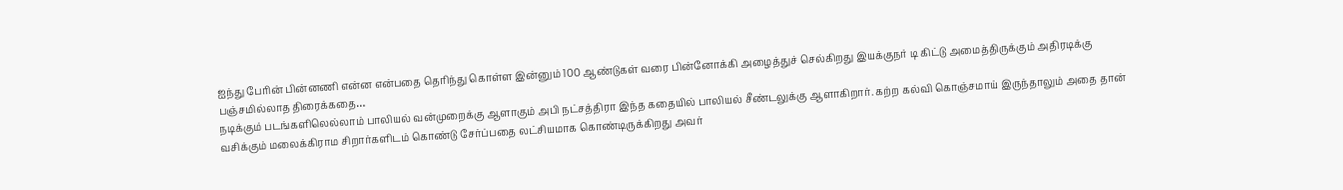ஐந்து பேரின் பின்னணி என்ன என்பதை தெரிந்து கொள்ள இன்னும் 100 ஆண்டுகள் வரை பின்னோக்கி அழைத்துச் செல்கிறது இயக்குநர் டி கிட்டு அமைத்திருக்கும் அதிரடிக்கு பஞ்சமில்லாத திரைக்கதை…
நடிக்கும் படங்களிலெல்லாம் பாலியல் வன்முறைக்கு ஆளாகும் அபி நட்சத்திரா இந்த கதையில் பாலியல் சீண்டலுக்கு ஆளாகிறார். கற்ற கல்வி கொஞ்சமாய் இருந்தாலும் அதை தான் வசிக்கும் மலைக்கிராம சிறார்களிடம் கொண்டு சேர்ப்பதை லட்சியமாக கொண்டிருக்கிறது அவர்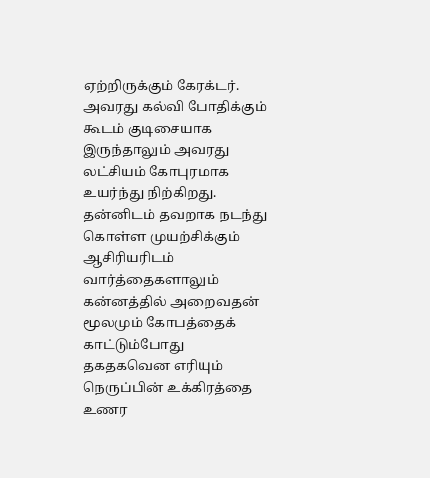ஏற்றிருக்கும் கேரக்டர். அவரது கல்வி போதிக்கும் கூடம் குடிசையாக இருந்தாலும் அவரது லட்சியம் கோபுரமாக உயர்ந்து நிற்கிறது. தன்னிடம் தவறாக நடந்து கொள்ள முயற்சிக்கும் ஆசிரியரிடம் வார்த்தைகளாலும் கன்னத்தில் அறைவதன் மூலமும் கோபத்தைக் காட்டும்போது தகதகவென எரியும் நெருப்பின் உக்கிரத்தை உணர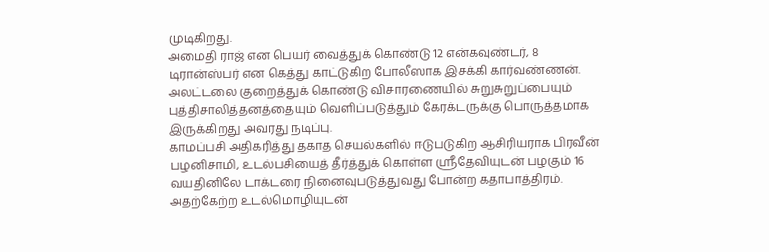முடிகிறது.
அமைதி ராஜ் என பெயர் வைத்துக் கொண்டு 12 என்கவுண்டர், 8 டிரான்ஸ்பர் என கெத்து காட்டுகிற போலீஸாக இசக்கி கார்வண்ணன். அலட்டலை குறைத்துக் கொண்டு விசாரணையில் சுறுசுறுப்பையும் புத்திசாலித்தனத்தையும் வெளிப்படுத்தும் கேரக்டருக்கு பொருத்தமாக இருக்கிறது அவரது நடிப்பு.
காமப்பசி அதிகரித்து தகாத செயல்களில் ஈடுபடுகிற ஆசிரியராக பிரவீன் பழனிசாமி, உடல்பசியைத் தீர்த்துக் கொள்ள ஸ்ரீதேவியுடன் பழகும் 16 வயதினிலே டாக்டரை நினைவுபடுத்துவது போன்ற கதாபாத்திரம். அதற்கேற்ற உடல்மொழியுடன்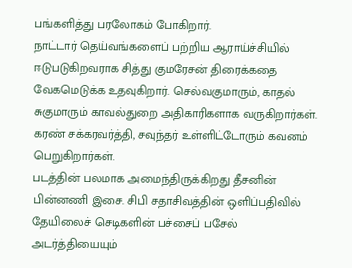பங்களித்து பரலோகம் போகிறார்.
நாட்டார் தெய்வங்களைப் பற்றிய ஆராய்ச்சியில் ஈடுபடுகிறவராக சித்து குமரேசன் திரைக்கதை வேகமெடுக்க உதவுகிறார். செல்வகுமாரும், காதல் சுகுமாரும் காவல்துறை அதிகாரிகளாக வருகிறார்கள். கரண் சக்கரவர்த்தி, சவுந்தர் உள்ளிட்டோரும் கவனம் பெறுகிறார்கள்.
படத்தின் பலமாக அமைந்திருக்கிறது தீசனின் பின்னணி இசை. சிபி சதாசிவத்தின் ஒளிப்பதிவில் தேயிலைச் செடிகளின் பச்சைப் பசேல் அடர்த்தியையும்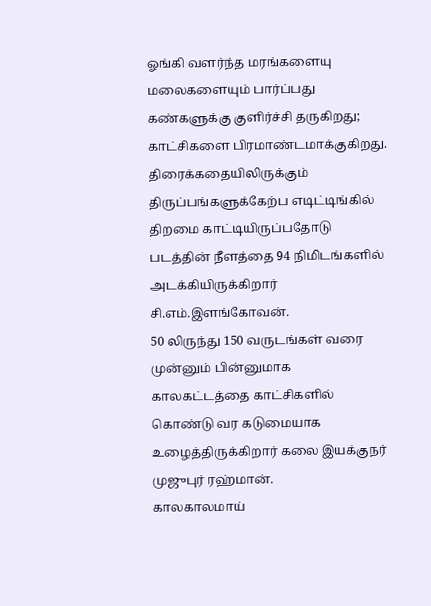ஓங்கி வளர்ந்த மரங்களையு மலைகளையும் பார்ப்பது கண்களுக்கு குளிர்ச்சி தருகிறது; காட்சிகளை பிரமாண்டமாக்குகிறது.
திரைக்கதையிலிருக்கும் திருப்பங்களுக்கேற்ப எடிட்டிங்கில் திறமை காட்டியிருப்பதோடு படத்தின் நீளத்தை 94 நிமிடங்களில் அடக்கியிருக்கிறார் சி.எம்.இளங்கோவன்.
50 லிருந்து 150 வருடங்கள் வரை முன்னும் பின்னுமாக காலகட்டத்தை காட்சிகளில் கொண்டு வர கடுமையாக உழைத்திருக்கிறார் கலை இயக்குநர் முஜுபுர் ரஹ்மான்.
காலகாலமாய்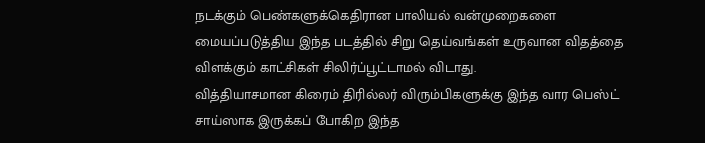நடக்கும் பெண்களுக்கெதிரான பாலியல் வன்முறைகளை மையப்படுத்திய இந்த படத்தில் சிறு தெய்வங்கள் உருவான விதத்தை விளக்கும் காட்சிகள் சிலிர்ப்பூட்டாமல் விடாது.
வித்தியாசமான கிரைம் திரில்லர் விரும்பிகளுக்கு இந்த வார பெஸ்ட் சாய்ஸாக இருக்கப் போகிற இந்த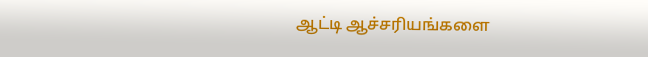ஆட்டி ஆச்சரியங்களை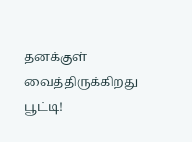தனக்குள் வைத்திருக்கிறது பூட்டி!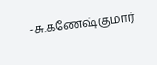-சு.கணேஷ்குமார்